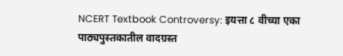NCERT Textbook Controversy: इयत्ता ८ वीच्या एका पाठ्यपुस्तकातील वादग्रस्त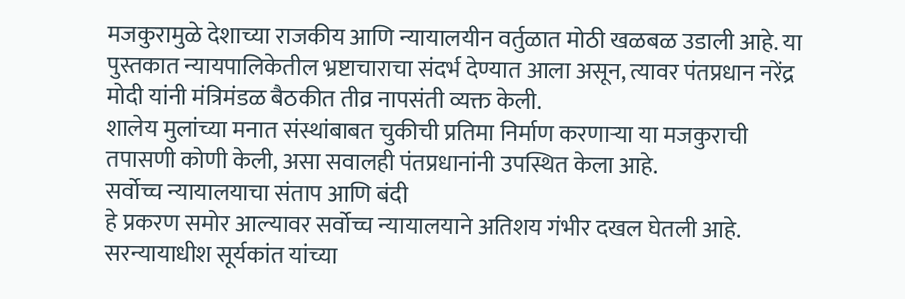मजकुरामुळे देशाच्या राजकीय आणि न्यायालयीन वर्तुळात मोठी खळबळ उडाली आहे. या पुस्तकात न्यायपालिकेतील भ्रष्टाचाराचा संदर्भ देण्यात आला असून, त्यावर पंतप्रधान नरेंद्र मोदी यांनी मंत्रिमंडळ बैठकीत तीव्र नापसंती व्यक्त केली.
शालेय मुलांच्या मनात संस्थांबाबत चुकीची प्रतिमा निर्माण करणाऱ्या या मजकुराची तपासणी कोणी केली, असा सवालही पंतप्रधानांनी उपस्थित केला आहे.
सर्वोच्च न्यायालयाचा संताप आणि बंदी
हे प्रकरण समोर आल्यावर सर्वोच्च न्यायालयाने अतिशय गंभीर दखल घेतली आहे. सरन्यायाधीश सूर्यकांत यांच्या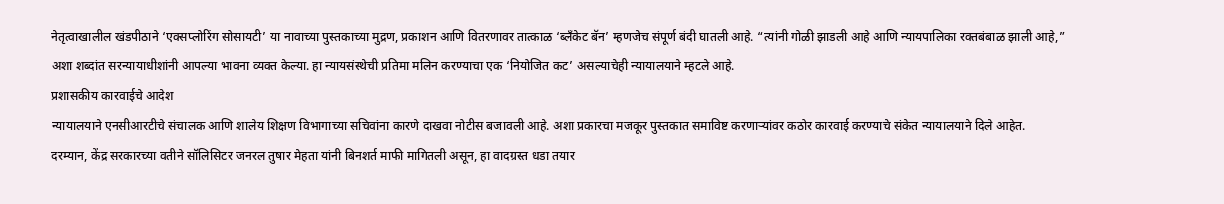नेतृत्वाखालील खंडपीठाने ‘एक्सप्लोरिंग सोसायटी’ या नावाच्या पुस्तकाच्या मुद्रण, प्रकाशन आणि वितरणावर तात्काळ ‘ब्लँकेट बॅन’ म्हणजेच संपूर्ण बंदी घातली आहे. “त्यांनी गोळी झाडली आहे आणि न्यायपालिका रक्तबंबाळ झाली आहे,” अशा शब्दांत सरन्यायाधीशांनी आपल्या भावना व्यक्त केल्या. हा न्यायसंस्थेची प्रतिमा मलिन करण्याचा एक ‘नियोजित कट’ असल्याचेही न्यायालयाने म्हटले आहे.
प्रशासकीय कारवाईचे आदेश
न्यायालयाने एनसीआरटीचे संचालक आणि शालेय शिक्षण विभागाच्या सचिवांना कारणे दाखवा नोटीस बजावली आहे. अशा प्रकारचा मजकूर पुस्तकात समाविष्ट करणाऱ्यांवर कठोर कारवाई करण्याचे संकेत न्यायालयाने दिले आहेत.
दरम्यान, केंद्र सरकारच्या वतीने सॉलिसिटर जनरल तुषार मेहता यांनी बिनशर्त माफी मागितली असून, हा वादग्रस्त धडा तयार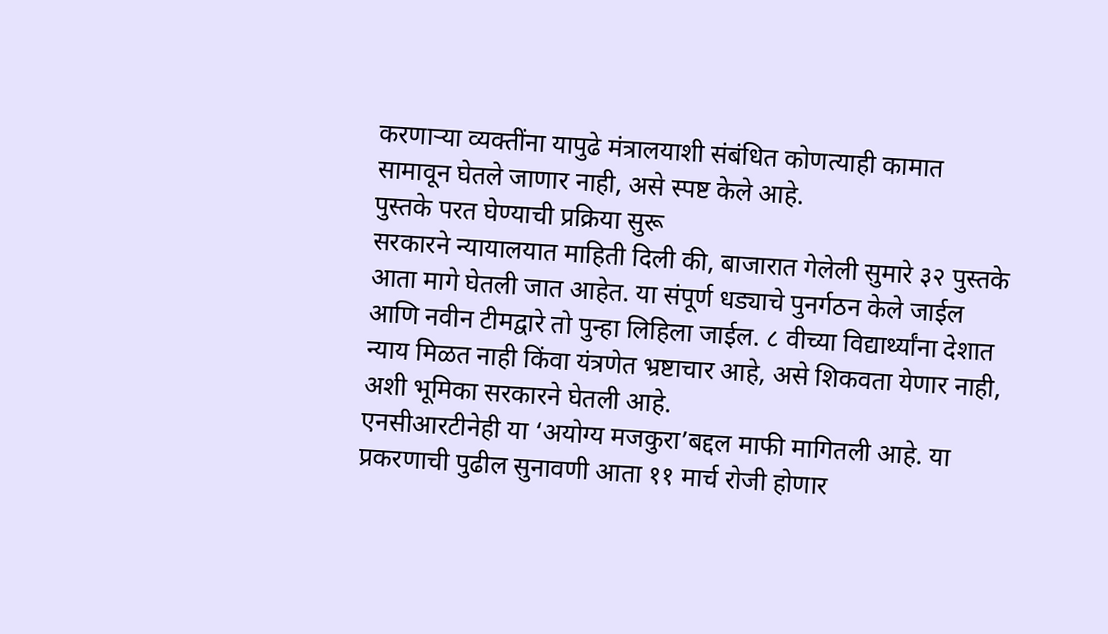करणाऱ्या व्यक्तींना यापुढे मंत्रालयाशी संबंधित कोणत्याही कामात सामावून घेतले जाणार नाही, असे स्पष्ट केले आहे.
पुस्तके परत घेण्याची प्रक्रिया सुरू
सरकारने न्यायालयात माहिती दिली की, बाजारात गेलेली सुमारे ३२ पुस्तके आता मागे घेतली जात आहेत. या संपूर्ण धड्याचे पुनर्गठन केले जाईल आणि नवीन टीमद्वारे तो पुन्हा लिहिला जाईल. ८ वीच्या विद्यार्थ्यांना देशात न्याय मिळत नाही किंवा यंत्रणेत भ्रष्टाचार आहे, असे शिकवता येणार नाही, अशी भूमिका सरकारने घेतली आहे.
एनसीआरटीनेही या ‘अयोग्य मजकुरा’बद्दल माफी मागितली आहे. या प्रकरणाची पुढील सुनावणी आता ११ मार्च रोजी होणार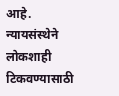आहे. न्यायसंस्थेने लोकशाही टिकवण्यासाठी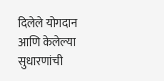दिलेले योगदान आणि केलेल्या सुधारणांची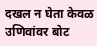दखल न घेता केवळ उणिवांवर बोट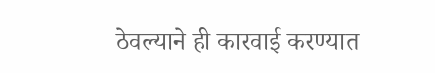ठेवल्याने ही कारवाई करण्यात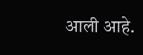आली आहे.